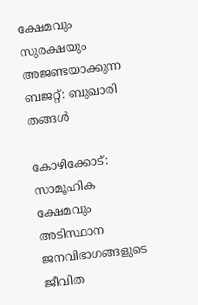ക്ഷേമവും സുരക്ഷയും അജണ്ടയാക്കുന്ന ബജറ്റ്: ബുഖാരി തങ്ങൾ

കോഴിക്കോട്: സാമൂഹിക ക്ഷേമവും അടിസ്ഥാന ജനവിഭാഗങ്ങളുടെ ജീവിത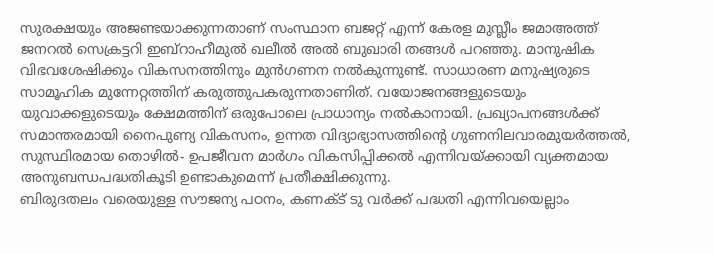സുരക്ഷയും അജണ്ടയാക്കുന്നതാണ് സംസ്ഥാന ബജറ്റ് എന്ന് കേരള മുസ്ലീം ജമാഅത്ത് ജനറൽ സെക്രട്ടറി ഇബ്റാഹീമുൽ ഖലീൽ അൽ ബുഖാരി തങ്ങൾ പറഞ്ഞു. മാനുഷിക വിഭവശേഷിക്കും വികസനത്തിനും മുൻഗണന നൽകുന്നുണ്ട്. സാധാരണ മനുഷ്യരുടെ സാമൂഹിക മുന്നേറ്റത്തിന് കരുത്തുപകരുന്നതാണിത്. വയോജനങ്ങളുടെയും യുവാക്കളുടെയും ക്ഷേമത്തിന് ഒരുപോലെ പ്രാധാന്യം നൽകാനായി. പ്രഖ്യാപനങ്ങൾക്ക് സമാന്തരമായി നൈപുണ്യ വികസനം, ഉന്നത വിദ്യാഭ്യാസത്തിന്റെ ഗുണനിലവാരമുയർത്തൽ, സുസ്ഥിരമായ തൊഴിൽ- ഉപജീവന മാർഗം വികസിപ്പിക്കൽ എന്നിവയ്ക്കായി വ്യക്തമായ അനുബന്ധപദ്ധതികൂടി ഉണ്ടാകുമെന്ന് പ്രതീക്ഷിക്കുന്നു.
ബിരുദതലം വരെയുള്ള സൗജന്യ പഠനം, കണക്ട് ടു വർക്ക് പദ്ധതി എന്നിവയെല്ലാം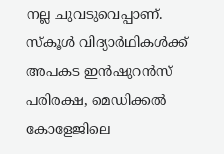നല്ല ചുവടുവെപ്പാണ്. സ്കൂൾ വിദ്യാർഥികൾക്ക് അപകട ഇൻഷുറൻസ് പരിരക്ഷ, മെഡിക്കൽ കോളേജിലെ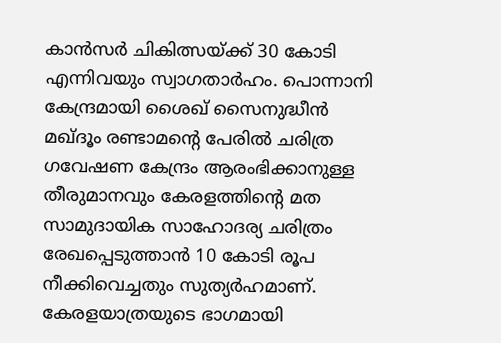കാൻസർ ചികിത്സയ്ക്ക് 30 കോടി എന്നിവയും സ്വാഗതാർഹം. പൊന്നാനി കേന്ദ്രമായി ശൈഖ് സൈനുദ്ധീൻ മഖ്ദൂം രണ്ടാമന്റെ പേരിൽ ചരിത്ര ഗവേഷണ കേന്ദ്രം ആരംഭിക്കാനുള്ള തീരുമാനവും കേരളത്തിന്റെ മത സാമുദായിക സാഹോദര്യ ചരിത്രം രേഖപ്പെടുത്താൻ 10 കോടി രൂപ നീക്കിവെച്ചതും സുത്യർഹമാണ്. കേരളയാത്രയുടെ ഭാഗമായി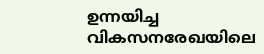ഉന്നയിച്ച വികസനരേഖയിലെ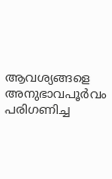ആവശ്യങ്ങളെ അനുഭാവപൂർവം പരിഗണിച്ച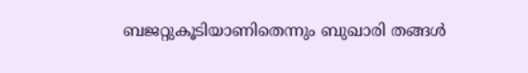ബജറ്റുകൂടിയാണിതെന്നും ബുഖാരി തങ്ങൾ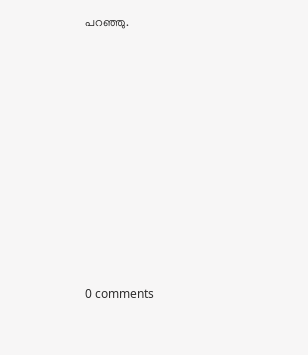പറഞ്ഞു.










0 comments